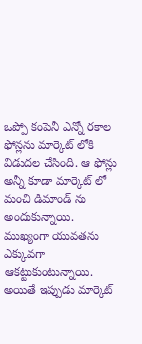ఒప్పో కంపెనీ ఎన్నో రకాల ఫోన్లను మార్కెట్ లోకి విడుదల చేసింది. ఆ ఫోన్లు అన్నీ కూడా మార్కెట్ లో మంచి డిమాండ్ ను అందుకున్నాయి. ముఖ్యంగా యువతను ఎక్కువగా ఆకట్టుకుంటున్నాయి. అయితే ఇప్పుడు మార్కెట్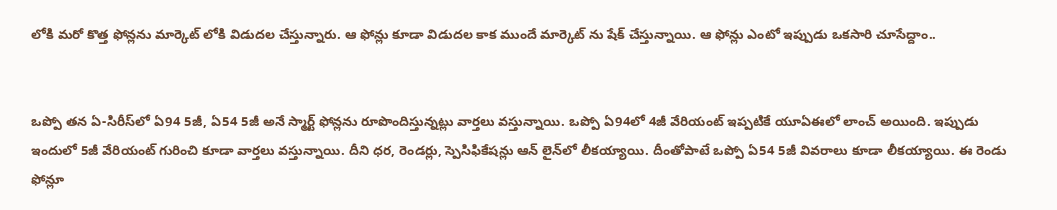లోకి మరో కొత్త ఫోన్లను మార్కెట్ లోకి విడుదల చేస్తున్నారు. ఆ ఫోన్లు కూడా విడుదల కాక ముందే మార్కెట్ ను షేక్ చేస్తున్నాయి. ఆ ఫోన్లు ఎంటో ఇప్పుడు ఒకసారి చూసేద్దాం..


ఒప్పో తన ఏ-సిరీస్‌లో ఏ94 5జీ, ఏ54 5జీ అనే స్మార్ట్ ఫోన్లను రూపొందిస్తున్నట్లు వార్తలు వస్తున్నాయి. ఒప్పో ఏ94లో 4జీ వేరియంట్ ఇప్పటికే యూఏఈలో లాంచ్ అయింది. ఇప్పుడు ఇందులో 5జీ వేరియంట్ గురించి కూడా వార్తలు వస్తున్నాయి. దీని ధర, రెండర్లు, స్పెసిఫికేషన్లు ఆన్ లైన్‌లో లీకయ్యాయి. దీంతోపాటే ఒప్పో ఏ54 5జీ వివరాలు కూడా లీకయ్యాయి. ఈ రెండు ఫోన్లూ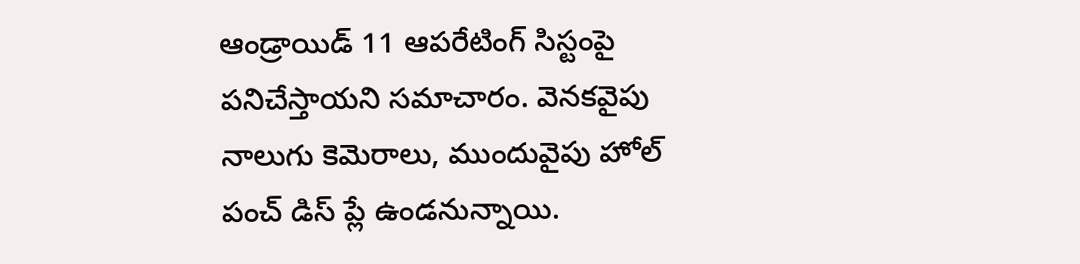ఆండ్రాయిడ్ 11 ఆపరేటింగ్ సిస్టంపై పనిచేస్తాయని సమాచారం. వెనకవైపు నాలుగు కెమెరాలు, ముందువైపు హోల్ పంచ్ డిస్ ప్లే ఉండనున్నాయి.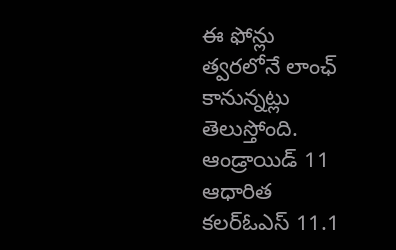ఈ ఫోన్లు త్వరలోనే లాంఛ్ కానున్నట్లు తెలుస్తోంది. ఆండ్రాయిడ్ 11 ఆధారిత కలర్ఓఎస్ 11.1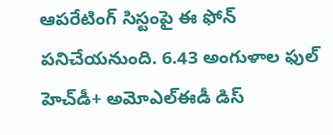ఆపరేటింగ్ సిస్టంపై ఈ ఫోన్ పనిచేయనుంది. 6.43 అంగుళాల ఫుల్ హెచ్‌డీ+ అమోఎల్ఈడీ డిస్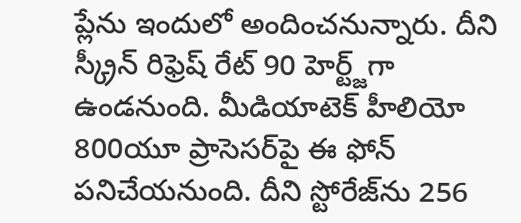ప్లేను ఇందులో అందించనున్నారు. దీని స్క్రీన్ రిఫ్రెష్ రేట్ 90 హెర్ట్జ్‌గా ఉండనుంది. మీడియాటెక్ హీలియో 800యూ ప్రాసెసర్‌పై ఈ ఫోన్ పనిచేయనుంది. దీని స్టోరేజ్‌ను 256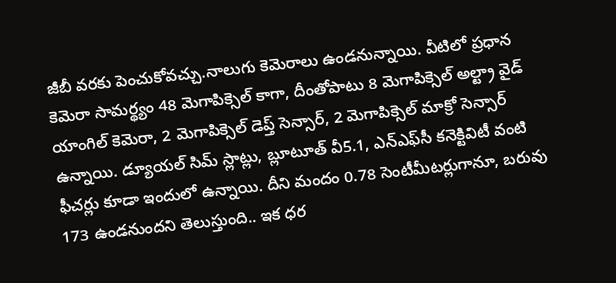జీబీ వరకు పెంచుకోవచ్చు.నాలుగు కెమెరాలు ఉండనున్నాయి. వీటిలో ప్రధాన కెమెరా సామర్థ్యం 48 మెగాపిక్సెల్ కాగా, దీంతోపాటు 8 మెగాపిక్సెల్ అల్ట్రా వైడ్ యాంగిల్ కెమెరా, 2 మెగాపిక్సెల్ డెప్త్ సెన్సార్, 2 మెగాపిక్సెల్ మాక్రో సెన్సార్ ఉన్నాయి. డ్యూయల్ సిమ్ స్లాట్లు, బ్లూటూత్ వీ5.1, ఎన్ఎఫ్‌సీ కనెక్టివిటీ వంటి ఫీచర్లు కూడా ఇందులో ఉన్నాయి. దీని మందం 0.78 సెంటీమీటర్లుగానూ, బరువు 173 ఉండనుందని తెలుస్తుంది.. ఇక ధర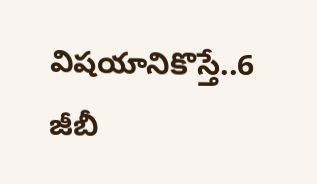విషయానికొస్తే..6 జీబీ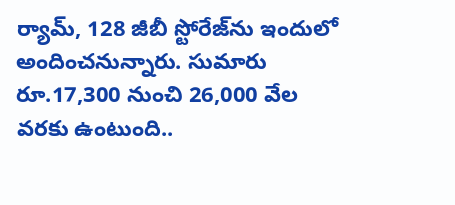ర్యామ్, 128 జీబీ స్టోరేజ్‌ను ఇందులో అందించనున్నారు. సుమారు రూ.17,300 నుంచి 26,000 వేల వరకు ఉంటుంది..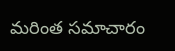మరింత సమాచారం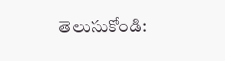తెలుసుకోండి: